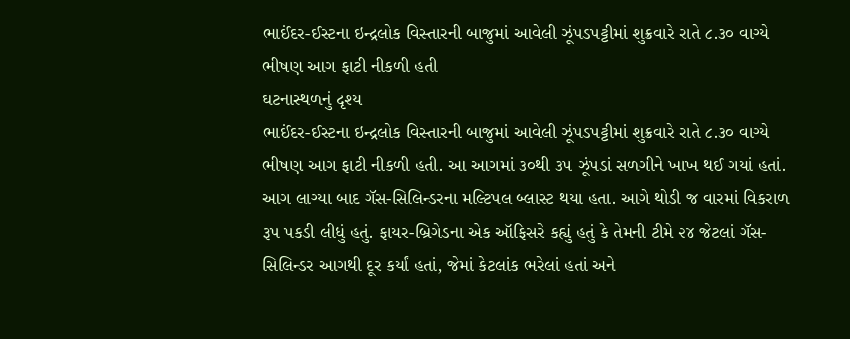ભાઈંદર-ઈસ્ટના ઇન્દ્રલોક વિસ્તારની બાજુમાં આવેલી ઝૂંપડપટ્ટીમાં શુક્રવારે રાતે ૮.૩૦ વાગ્યે ભીષણ આગ ફાટી નીકળી હતી
ઘટનાસ્થળનું દૃશ્ય
ભાઈંદર-ઈસ્ટના ઇન્દ્રલોક વિસ્તારની બાજુમાં આવેલી ઝૂંપડપટ્ટીમાં શુક્રવારે રાતે ૮.૩૦ વાગ્યે ભીષણ આગ ફાટી નીકળી હતી. આ આગમાં ૩૦થી ૩૫ ઝૂંપડાં સળગીને ખાખ થઈ ગયાં હતાં. આગ લાગ્યા બાદ ગૅસ-સિલિન્ડરના મલ્ટિપલ બ્લાસ્ટ થયા હતા. આગે થોડી જ વારમાં વિકરાળ રૂપ પકડી લીધું હતું. ફાયર-બ્રિગેડના એક ઑફિસરે કહ્યું હતું કે તેમની ટીમે ૨૪ જેટલાં ગૅસ-સિલિન્ડર આગથી દૂર કર્યાં હતાં, જેમાં કેટલાંક ભરેલાં હતાં અને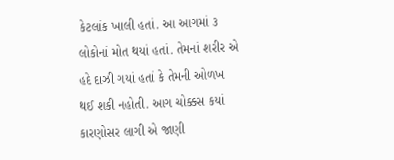કેટલાંક ખાલી હતાં. આ આગમાં ૩ લોકોનાં મોત થયાં હતાં. તેમનાં શરીર એ હદે દાઝી ગયાં હતાં કે તેમની ઓળખ થઈ શકી નહોતી. આગ ચોક્કસ કયાં કારણોસર લાગી એ જાણી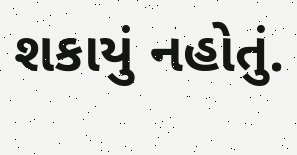શકાયું નહોતું.